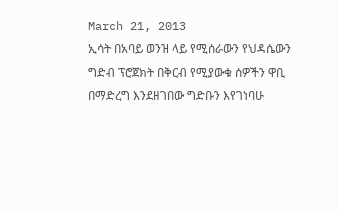March 21, 2013
ኢሳት በአባይ ወንዝ ላይ የሚሰራውን የህዳሴውን ግድብ ፕሮጀክት በቅርብ የሚያውቁ ሰዎችን ዋቢ በማድረግ እንደዘገበው ግድቡን እየገነባሁ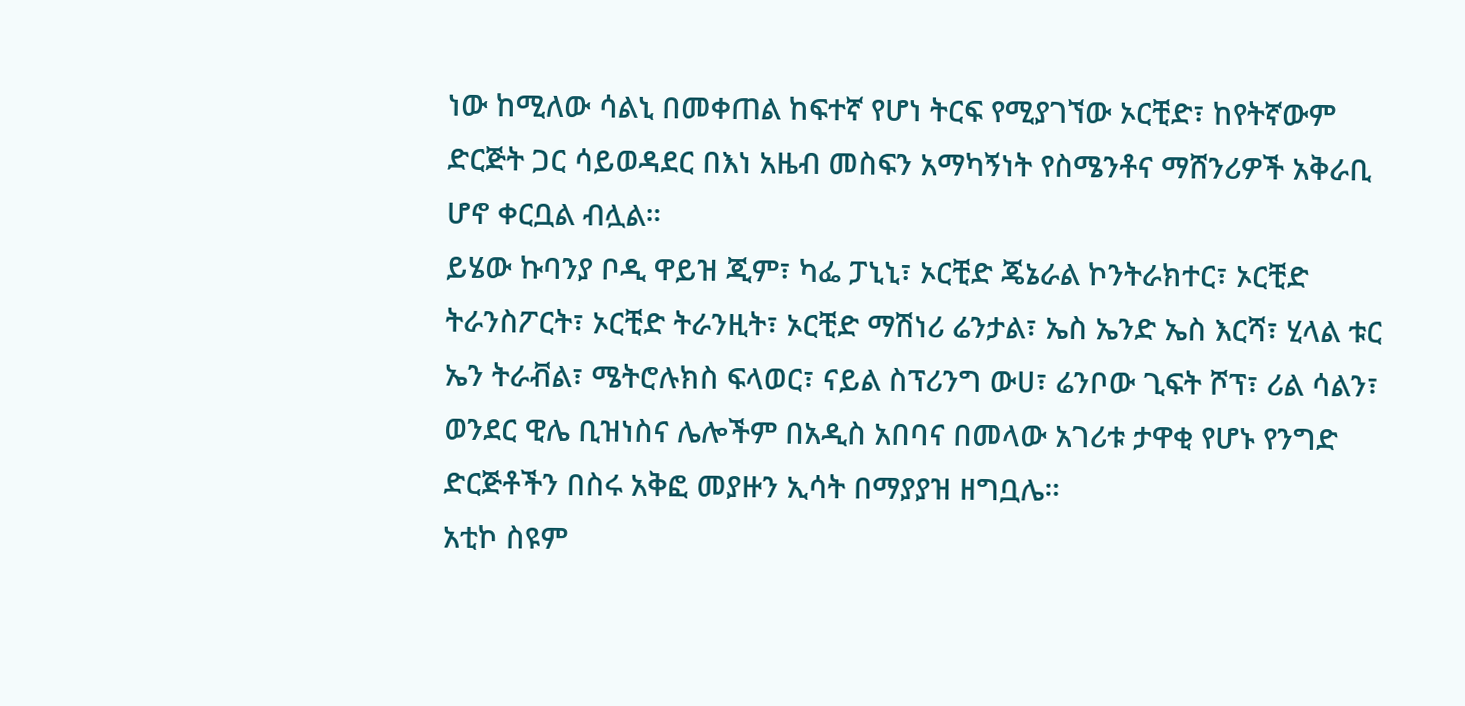ነው ከሚለው ሳልኒ በመቀጠል ከፍተኛ የሆነ ትርፍ የሚያገኘው ኦርቺድ፣ ከየትኛውም ድርጅት ጋር ሳይወዳደር በእነ አዜብ መስፍን አማካኝነት የስሜንቶና ማሸንሪዎች አቅራቢ ሆኖ ቀርቧል ብሏል።
ይሄው ኩባንያ ቦዲ ዋይዝ ጂም፣ ካፌ ፓኒኒ፣ ኦርቺድ ጄኔራል ኮንትራክተር፣ ኦርቺድ ትራንስፖርት፣ ኦርቺድ ትራንዚት፣ ኦርቺድ ማሽነሪ ሬንታል፣ ኤስ ኤንድ ኤስ እርሻ፣ ሂላል ቱር ኤን ትራቭል፣ ሜትሮሉክስ ፍላወር፣ ናይል ስፕሪንግ ውሀ፣ ሬንቦው ጊፍት ሾፕ፣ ሪል ሳልን፣ ወንደር ዊሌ ቢዝነስና ሌሎችም በአዲስ አበባና በመላው አገሪቱ ታዋቂ የሆኑ የንግድ ድርጅቶችን በስሩ አቅፎ መያዙን ኢሳት በማያያዝ ዘግቧሌ።
አቲኮ ስዩም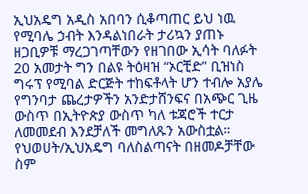ኢህአዴግ አዲስ አበባን ሲቆጣጠር ይህ ነዉ የሚባሌ ኃብት እንዳልነበራት ታሪኳን ያጠኑ ዘጋቢዎቹ ማረጋገጣቸውን የዘገበው ኢሳት ባለፉት 20 አመታት ግን በልዩ ትዕዛዝ “ኦርቺድ” ቢዝነስ ግሩፕ የሚባል ድርጅት ተከፍቶላት ሆን ተብሎ አያሌ የግንባታ ጨረታዎችን አንድታሸንፍና በአጭር ጊዜ ውስጥ በኢትዮጵያ ውስጥ ካለ ቱጃሮች ተርታ ለመመደብ እንደቻለች መግለጹን አውስቷል።
የህወሀት/ኢህአዴግ ባለስልጣናት በዘመዶቻቸው ስም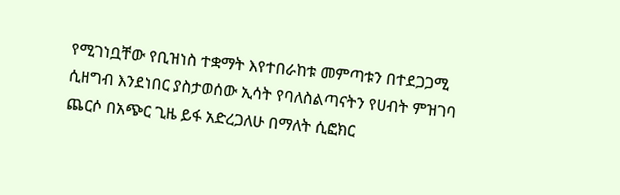የሚገነቧቸው የቢዝነስ ተቋማት እየተበራከቱ መምጣቱን በተደጋጋሚ ሲዘግብ እንደነበር ያስታወሰው ኢሳት የባለስልጣናትን የሀብት ምዝገባ ጨርሶ በአጭር ጊዜ ይፋ አድረጋለሁ በማለት ሲፎክር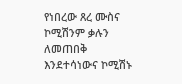የነበረው ጸረ ሙስና ኮሚሽንም ቃሉን ለመጠበቅ እንደተሳነውና ኮሚሽኑ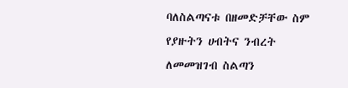ባለስልጣናቱ በዘመድቻቸው ስም የያዙትን ሀብትና ንብረት ለመመዝገብ ስልጣን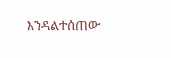እንዳልተሰጠው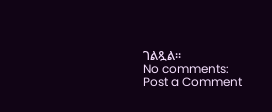ገልጿል።
No comments:
Post a Comment